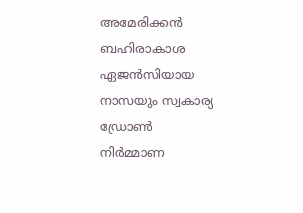അമേരിക്കന്‍ ബഹിരാകാശ ഏജന്‍സിയായ നാസയും സ്വകാര്യ ഡ്രോണ്‍ നിര്‍മ്മാണ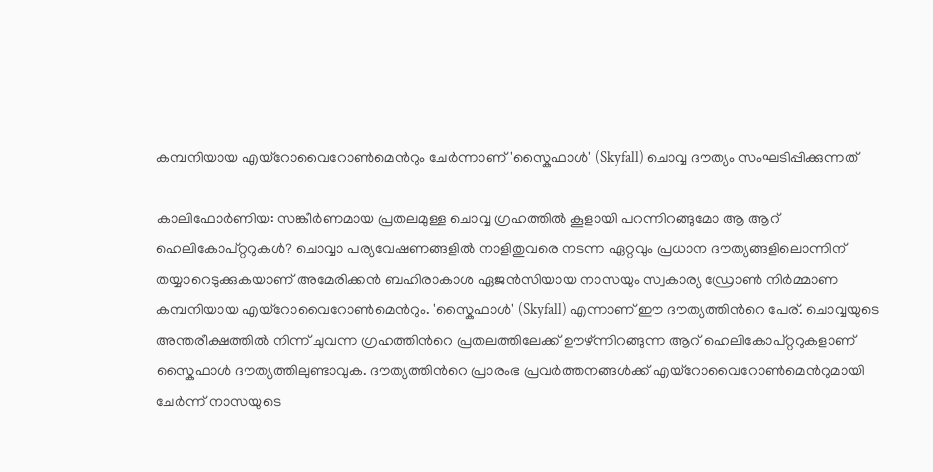കമ്പനിയായ എയ്‌റോവൈറോൺമെന്‍റും ചേര്‍ന്നാണ് 'സ്കൈഫാള്‍' (Skyfall) ചൊവ്വ ദൗത്യം സംഘടിപ്പിക്കുന്നത്

കാലിഫോര്‍ണിയ: സങ്കീര്‍ണമായ പ്രതലമുള്ള ചൊവ്വ ഗ്രഹത്തില്‍ കൂളായി പറന്നിറങ്ങുമോ ആ ആറ് ഹെലി‌കോപ്റ്ററുകള്‍? ചൊവ്വാ പര്യവേഷണങ്ങളില്‍ നാളിതുവരെ നടന്ന ഏറ്റവും പ്രധാന ദൗത്യങ്ങളിലൊന്നിന് തയ്യാറെടുക്കുകയാണ് അമേരിക്കന്‍ ബഹിരാകാശ ഏജന്‍സിയായ നാസയും സ്വകാര്യ ഡ്രോണ്‍ നിര്‍മ്മാണ കമ്പനിയായ എയ്‌റോവൈറോൺമെന്‍റും. 'സ്കൈഫാള്‍' (Skyfall) എന്നാണ് ഈ ദൗത്യത്തിന്‍റെ പേര്. ചൊവ്വയുടെ അന്തരീക്ഷത്തില്‍ നിന്ന് ചുവന്ന ഗ്രഹത്തിന്‍റെ പ്രതലത്തിലേക്ക് ഊഴ്‌ന്നിറങ്ങുന്ന ആറ് ഹെലി‌കോപ്‌റ്ററുകളാണ് സ്കൈഫാള്‍ ദൗത്യത്തിലുണ്ടാവുക. ദൗത്യത്തിന്‍റെ പ്രാരംഭ പ്രവര്‍ത്തനങ്ങള്‍ക്ക് എയ്‌റോവൈറോൺമെന്‍റുമായി ചേര്‍ന്ന് നാസയുടെ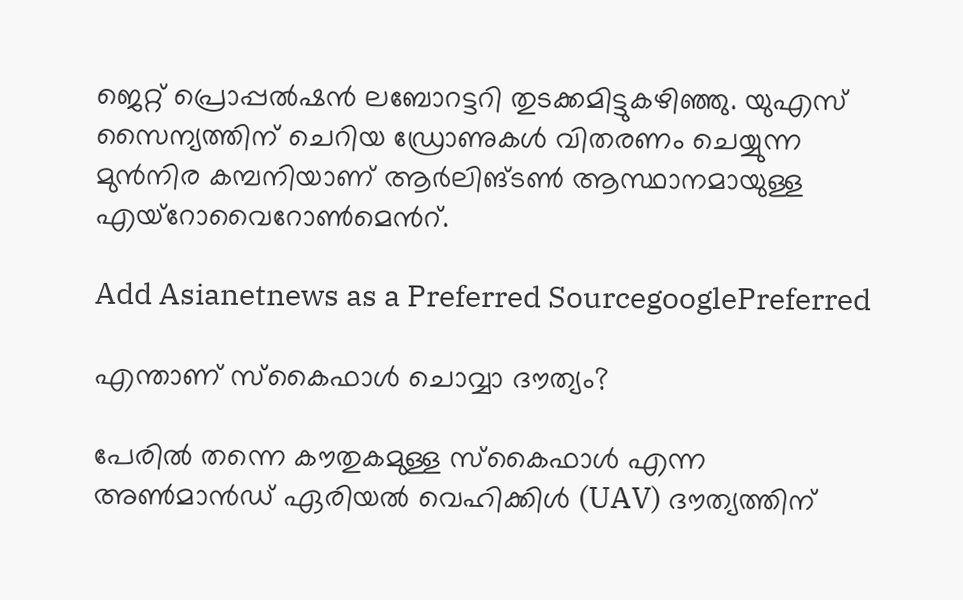ജെറ്റ് പ്രൊപ്പൽഷൻ ലബോറട്ടറി തുടക്കമിട്ടുകഴിഞ്ഞു. യുഎസ് സൈന്യത്തിന് ചെറിയ ഡ്രോണുകള്‍ വിതരണം ചെയ്യുന്ന മുൻനിര കമ്പനിയാണ് ആർലിങ്ടൺ ആസ്ഥാനമായുള്ള എയ്‌റോവൈറോൺമെന്‍റ്.

Add Asianetnews as a Preferred SourcegooglePreferred

എന്താണ് സ്കൈഫാള്‍ ചൊവ്വാ ദൗത്യം?

പേരില്‍ തന്നെ കൗതുകമുള്ള സ്കൈഫാള്‍ എന്ന അണ്‍മാന്‍ഡ് ഏരിയല്‍ വെഹിക്കിള്‍ (UAV) ദൗത്യത്തിന്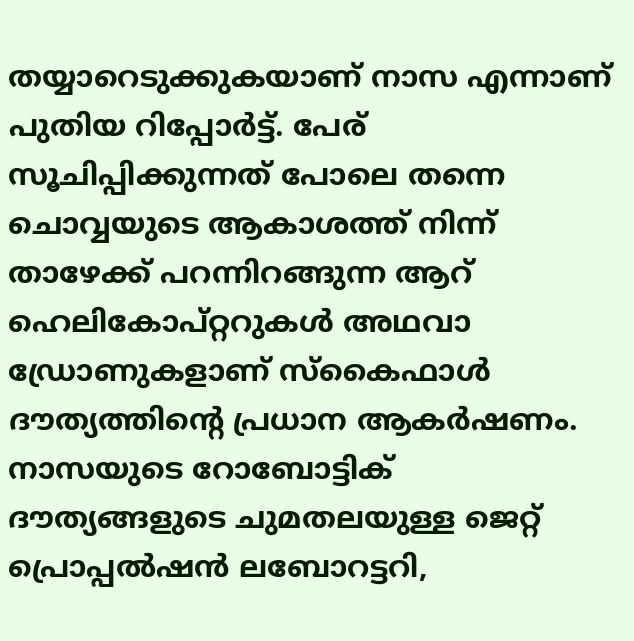തയ്യാറെടുക്കുകയാണ് നാസ എന്നാണ് പുതിയ റിപ്പോര്‍ട്ട്. പേര് സൂചിപ്പിക്കുന്നത് പോലെ തന്നെ ചൊവ്വയുടെ ആകാശത്ത് നിന്ന് താഴേക്ക് പറന്നിറങ്ങുന്ന ആറ് ഹെലികോപ്റ്ററുകള്‍ അഥവാ ഡ്രോണുകളാണ് സ്കൈഫാള്‍ ദൗത്യത്തിന്‍റെ പ്രധാന ആകര്‍ഷണം. നാസയുടെ റോബോട്ടിക് ദൗത്യങ്ങളുടെ ചുമതലയുള്ള ജെറ്റ് പ്രൊപ്പൽഷൻ ലബോറട്ടറി,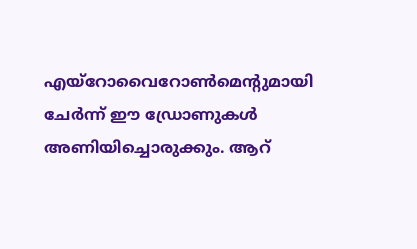എയ്‌റോവൈറോൺമെന്‍റുമായി ചേര്‍ന്ന് ഈ ഡ്രോണുകള്‍ അണിയിച്ചൊരുക്കും. ആറ്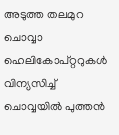അടുത്ത തലമുറ ചൊവ്വാ ഹെലികോപ്റ്ററുകള്‍ വിന്യസിച്ച് ചൊവ്വയില്‍ പുത്തന്‍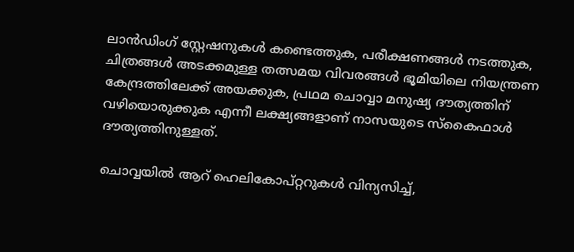ലാന്‍ഡിംഗ് സ്റ്റേഷനുകള്‍ കണ്ടെത്തുക, പരീക്ഷണങ്ങള്‍ നടത്തുക, ചിത്രങ്ങള്‍ അടക്കമുള്ള തത്സമയ വിവരങ്ങള്‍ ഭൂമിയിലെ നിയന്ത്രണ കേന്ദ്രത്തിലേക്ക് അയക്കുക, പ്രഥമ ചൊവ്വാ മനുഷ്യ ദൗത്യത്തിന് വഴിയൊരുക്കുക എന്നീ ലക്ഷ്യങ്ങളാണ് നാസയുടെ സ്കൈഫാള്‍ ദൗത്യത്തിനുള്ളത്.

ചൊവ്വയില്‍ ആറ് ഹെലികോപ്റ്ററുകള്‍ വിന്യസിച്ച്,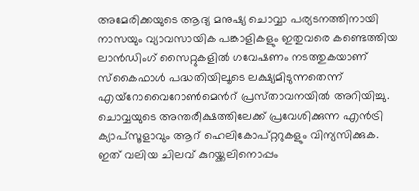അമേരിക്കയുടെ ആദ്യ മനുഷ്യ ചൊവ്വാ പര്യടനത്തിനായി നാസയും വ്യാവസായിക പങ്കാളികളും ഇതുവരെ കണ്ടെത്തിയ ലാന്‍ഡിംഗ് സൈറ്റുകളില്‍ ഗവേഷണം നടത്തുകയാണ് സ്കൈഫാള്‍ പദ്ധതിയിലൂടെ ലക്ഷ്യമിടുന്നതെന്ന് എയ്‌റോവൈറോൺമെന്‍റ് പ്രസ്‌താവനയില്‍ അറിയിച്ചു. ചൊവ്വയുടെ അന്തരീക്ഷത്തിലേക്ക് പ്രവേശിക്കുന്ന എന്‍ട്രി ക്യാപ്‌സൂളാവും ആറ് ഹെലികോപ്റ്ററുകളും വിന്യസിക്കുക. ഇത് വലിയ ചിലവ് കുറയ്ക്കലിനൊപ്പം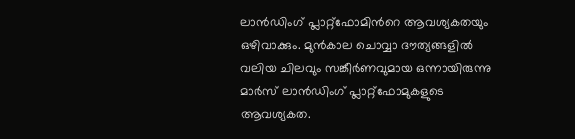ലാന്‍ഡിംഗ് പ്ലാറ്റ്‌ഫോമിന്‍റെ ആവശ്യകതയും ഒഴിവാക്കും. മുന്‍കാല ചൊവ്വാ ദൗത്യങ്ങളില്‍ വലിയ ചിലവും സങ്കീര്‍ണവുമായ ഒന്നായിരുന്നു മാര്‍സ് ലാന്‍ഡിംഗ് പ്ലാറ്റ്‌ഫോമുകളുടെ ആവശ്യകത.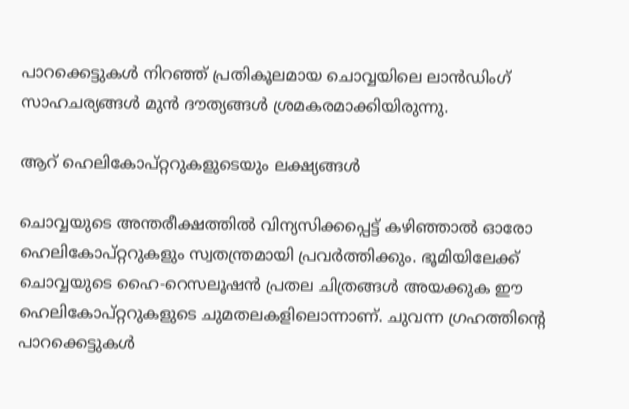പാറക്കെട്ടുകള്‍ നിറഞ്ഞ് പ്രതികൂലമായ ചൊവ്വയിലെ ലാന്‍ഡിംഗ് സാഹചര്യങ്ങള്‍ മുന്‍ ദൗത്യങ്ങള്‍ ശ്രമകരമാക്കിയിരുന്നു.

ആറ് ഹെലികോപ്റ്ററുകളുടെയും ലക്ഷ്യങ്ങള്‍

ചൊവ്വയുടെ അന്തരീക്ഷത്തില്‍ വിന്യസിക്കപ്പെട്ട് കഴിഞ്ഞാല്‍ ഓരോ ഹെലികോപ്റ്ററുകളും സ്വതന്ത്രമായി പ്രവര്‍ത്തിക്കും. ഭൂമിയിലേക്ക് ചൊവ്വയുടെ ഹൈ-റെസലൂഷന്‍ പ്രതല ചിത്രങ്ങള്‍ അയക്കുക ഈ ഹെലികോപ്റ്ററുകളുടെ ചുമതലകളിലൊന്നാണ്. ചുവന്ന ഗ്രഹത്തിന്‍റെ പാറക്കെട്ടുകള്‍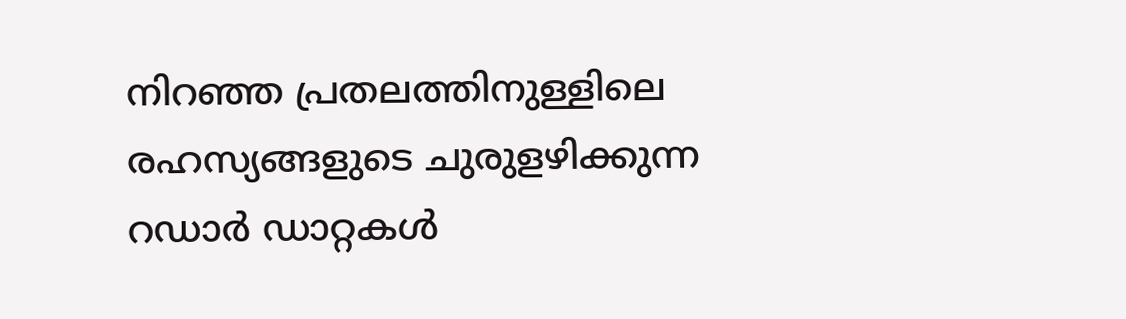നിറഞ്ഞ പ്രതലത്തിനുള്ളിലെ രഹസ്യങ്ങളുടെ ചുരുളഴിക്കുന്ന റഡാര്‍ ഡാറ്റകള്‍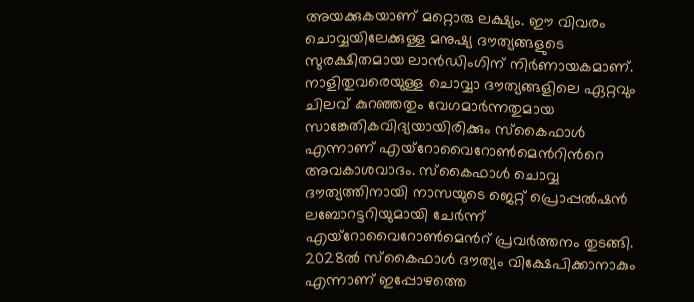അയക്കുകയാണ് മറ്റൊരു ലക്ഷ്യം. ഈ വിവരം ചൊവ്വയിലേക്കുള്ള മനുഷ്യ ദൗത്യങ്ങളുടെ സുരക്ഷിതമായ ലാന്‍ഡിംഗിന് നിര്‍ണായകമാണ്. നാളിതുവരെയുള്ള ചൊവ്വാ ദൗത്യങ്ങളിലെ ഏറ്റവും ചിലവ് കുറഞ്ഞതും വേഗമാര്‍ന്നതുമായ സാങ്കേതികവിദ്യയായിരിക്കും സ്കൈഫാള്‍ എന്നാണ് എയ്‌റോവൈറോൺമെന്‍റിന്‍റെ അവകാശവാദം. സ്കൈഫാള്‍ ചൊവ്വ ദൗത്യത്തിനായി നാസയുടെ ജെറ്റ് പ്രൊപ്പൽഷൻ ലബോറട്ടറിയുമായി ചേര്‍ന്ന് എയ്‌റോവൈറോൺമെന്‍റ് പ്രവര്‍ത്തനം തുടങ്ങി. 2028ല്‍ സ്കൈഫാള്‍ ദൗത്യം വിക്ഷേപിക്കാനാകും എന്നാണ് ഇപ്പോഴത്തെ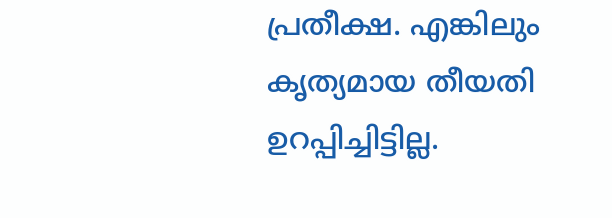പ്രതീക്ഷ. എങ്കിലും കൃത്യമായ തീയതി ഉറപ്പിച്ചിട്ടില്ല.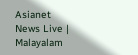Asianet News Live | Malayalam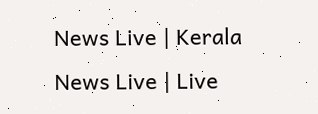News Live | Kerala News Live | Live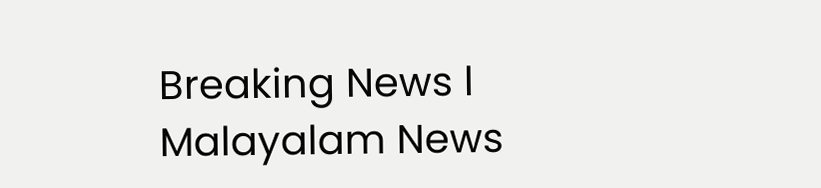Breaking News l Malayalam News